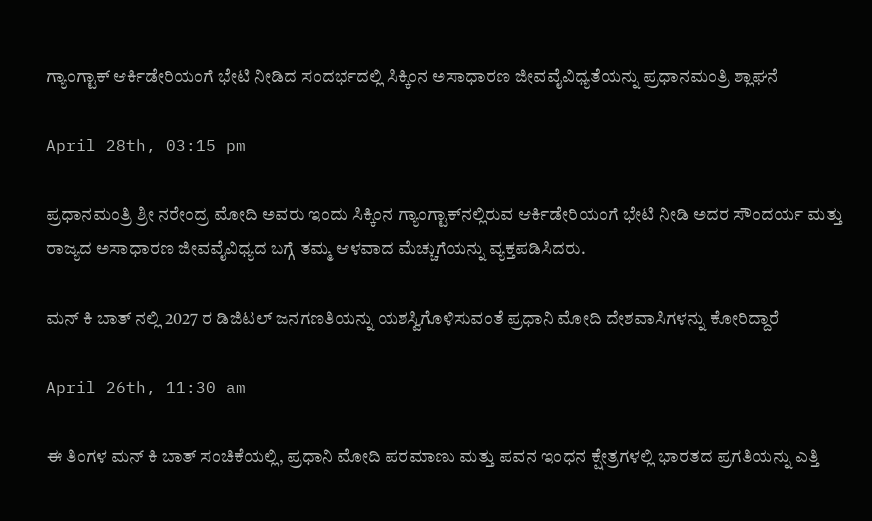ಗ್ಯಾಂಗ್ಟಾಕ್ ಆರ್ಕಿಡೇರಿಯಂಗೆ ಭೇಟಿ ನೀಡಿದ ಸಂದರ್ಭದಲ್ಲಿ ಸಿಕ್ಕಿಂನ ಅಸಾಧಾರಣ ಜೀವವೈವಿಧ್ಯತೆಯನ್ನು ಪ್ರಧಾನಮಂತ್ರಿ ಶ್ಲಾಘನೆ

April 28th, 03:15 pm

ಪ್ರಧಾನಮಂತ್ರಿ ಶ್ರೀ ನರೇಂದ್ರ ಮೋದಿ ಅವರು ಇಂದು ಸಿಕ್ಕಿಂನ ಗ್ಯಾಂಗ್ಟಾಕ್‌ನಲ್ಲಿರುವ ಆರ್ಕಿಡೇರಿಯಂಗೆ ಭೇಟಿ ನೀಡಿ ಅದರ ಸೌಂದರ್ಯ ಮತ್ತು ರಾಜ್ಯದ ಅಸಾಧಾರಣ ಜೀವವೈವಿಧ್ಯದ ಬಗ್ಗೆ ತಮ್ಮ ಆಳವಾದ ಮೆಚ್ಚುಗೆಯನ್ನು ವ್ಯಕ್ತಪಡಿಸಿದರು.

ಮನ್ ಕಿ ಬಾತ್ ನಲ್ಲಿ 2027 ರ ಡಿಜಿಟಲ್ ಜನಗಣತಿಯನ್ನು ಯಶಸ್ವಿಗೊಳಿಸುವಂತೆ ಪ್ರಧಾನಿ ಮೋದಿ ದೇಶವಾಸಿಗಳನ್ನು ಕೋರಿದ್ದಾರೆ

April 26th, 11:30 am

ಈ ತಿಂಗಳ ಮನ್ ಕಿ ಬಾತ್ ಸಂಚಿಕೆಯಲ್ಲಿ, ಪ್ರಧಾನಿ ಮೋದಿ ಪರಮಾಣು ಮತ್ತು ಪವನ ಇಂಧನ ಕ್ಷೇತ್ರಗಳಲ್ಲಿ ಭಾರತದ ಪ್ರಗತಿಯನ್ನು ಎತ್ತಿ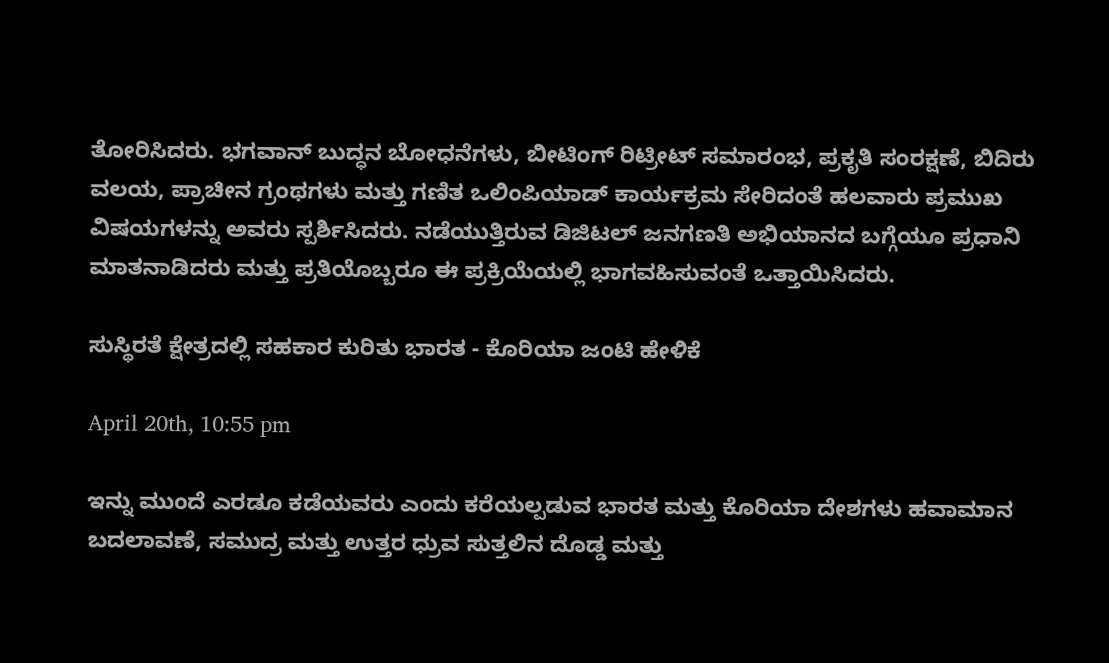ತೋರಿಸಿದರು. ಭಗವಾನ್ ಬುದ್ಧನ ಬೋಧನೆಗಳು, ಬೀಟಿಂಗ್ ರಿಟ್ರೀಟ್ ಸಮಾರಂಭ, ಪ್ರಕೃತಿ ಸಂರಕ್ಷಣೆ, ಬಿದಿರು ವಲಯ, ಪ್ರಾಚೀನ ಗ್ರಂಥಗಳು ಮತ್ತು ಗಣಿತ ಒಲಿಂಪಿಯಾಡ್ ಕಾರ್ಯಕ್ರಮ ಸೇರಿದಂತೆ ಹಲವಾರು ಪ್ರಮುಖ ವಿಷಯಗಳನ್ನು ಅವರು ಸ್ಪರ್ಶಿಸಿದರು. ನಡೆಯುತ್ತಿರುವ ಡಿಜಿಟಲ್ ಜನಗಣತಿ ಅಭಿಯಾನದ ಬಗ್ಗೆಯೂ ಪ್ರಧಾನಿ ಮಾತನಾಡಿದರು ಮತ್ತು ಪ್ರತಿಯೊಬ್ಬರೂ ಈ ಪ್ರಕ್ರಿಯೆಯಲ್ಲಿ ಭಾಗವಹಿಸುವಂತೆ ಒತ್ತಾಯಿಸಿದರು.

ಸುಸ್ಥಿರತೆ ಕ್ಷೇತ್ರದಲ್ಲಿ ಸಹಕಾರ ಕುರಿತು ಭಾರತ - ಕೊರಿಯಾ ಜಂಟಿ ಹೇಳಿಕೆ

April 20th, 10:55 pm

ಇನ್ನು ಮುಂದೆ ಎರಡೂ ಕಡೆಯವರು ಎಂದು ಕರೆಯಲ್ಪಡುವ ಭಾರತ ಮತ್ತು ಕೊರಿಯಾ ದೇಶಗಳು ಹವಾಮಾನ ಬದಲಾವಣೆ, ಸಮುದ್ರ ಮತ್ತು ಉತ್ತರ ಧ್ರುವ ಸುತ್ತಲಿನ ದೊಡ್ಡ ಮತ್ತು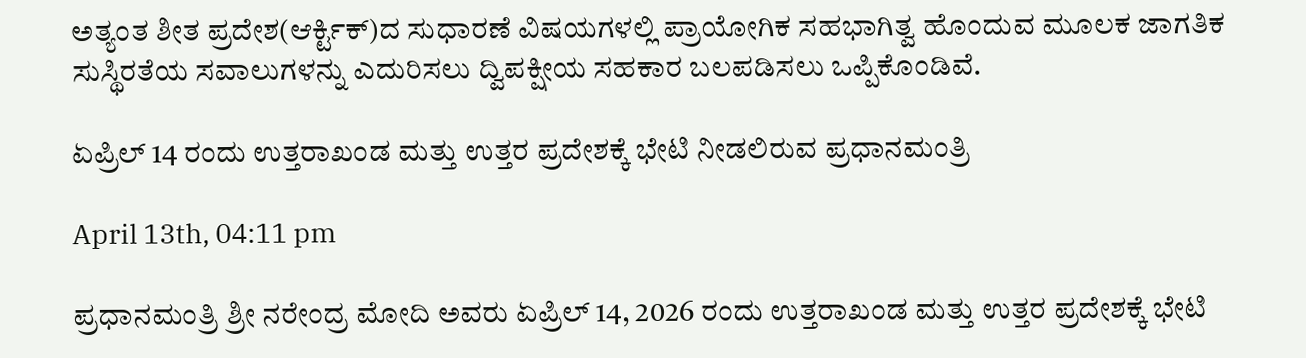ಅತ್ಯಂತ ಶೀತ ಪ್ರದೇಶ(ಆರ್ಕ್ಟಿಕ್)ದ ಸುಧಾರಣೆ ವಿಷಯಗಳಲ್ಲಿ ಪ್ರಾಯೋಗಿಕ ಸಹಭಾಗಿತ್ವ ಹೊಂದುವ ಮೂಲಕ ಜಾಗತಿಕ ಸುಸ್ಥಿರತೆಯ ಸವಾಲುಗಳನ್ನು ಎದುರಿಸಲು ದ್ವಿಪಕ್ಷೀಯ ಸಹಕಾರ ಬಲಪಡಿಸಲು ಒಪ್ಪಿಕೊಂಡಿವೆ.

ಏಪ್ರಿಲ್ 14 ರಂದು ಉತ್ತರಾಖಂಡ ಮತ್ತು ಉತ್ತರ ಪ್ರದೇಶಕ್ಕೆ ಭೇಟಿ ನೀಡಲಿರುವ ಪ್ರಧಾನಮಂತ್ರಿ

April 13th, 04:11 pm

ಪ್ರಧಾನಮಂತ್ರಿ ಶ್ರೀ ನರೇಂದ್ರ ಮೋದಿ ಅವರು ಏಪ್ರಿಲ್ 14, 2026 ರಂದು ಉತ್ತರಾಖಂಡ ಮತ್ತು ಉತ್ತರ ಪ್ರದೇಶಕ್ಕೆ ಭೇಟಿ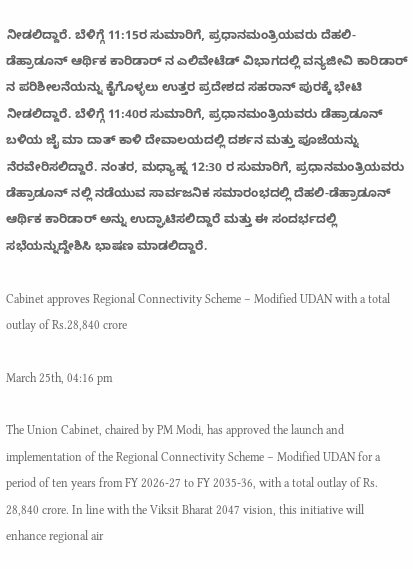ನೀಡಲಿದ್ದಾರೆ. ಬೆಳಿಗ್ಗೆ 11:15ರ ಸುಮಾರಿಗೆ, ಪ್ರಧಾನಮಂತ್ರಿಯವರು ದೆಹಲಿ-ಡೆಹ್ರಾಡೂನ್ ಆರ್ಥಿಕ ಕಾರಿಡಾರ್ ನ ಎಲಿವೇಟೆಡ್ ವಿಭಾಗದಲ್ಲಿ ವನ್ಯಜೀವಿ ಕಾರಿಡಾರ್ ನ ಪರಿಶೀಲನೆಯನ್ನು ಕೈಗೊಳ್ಳಲು ಉತ್ತರ ಪ್ರದೇಶದ ಸಹರಾನ್ ಪುರಕ್ಕೆ ಭೇಟಿ ನೀಡಲಿದ್ದಾರೆ. ಬೆಳಿಗ್ಗೆ 11:40ರ ಸುಮಾರಿಗೆ, ಪ್ರಧಾನಮಂತ್ರಿಯವರು ಡೆಹ್ರಾಡೂನ್ ಬಳಿಯ ಜೈ ಮಾ ದಾತ್ ಕಾಳಿ ದೇವಾಲಯದಲ್ಲಿ ದರ್ಶನ ಮತ್ತು ಪೂಜೆಯನ್ನು ನೆರವೇರಿಸಲಿದ್ದಾರೆ. ನಂತರ, ಮಧ್ಯಾಹ್ನ 12:30 ರ ಸುಮಾರಿಗೆ, ಪ್ರಧಾನಮಂತ್ರಿಯವರು ಡೆಹ್ರಾಡೂನ್ ನಲ್ಲಿ ನಡೆಯುವ ಸಾರ್ವಜನಿಕ ಸಮಾರಂಭದಲ್ಲಿ ದೆಹಲಿ-ಡೆಹ್ರಾಡೂನ್ ಆರ್ಥಿಕ ಕಾರಿಡಾರ್ ಅನ್ನು ಉದ್ಘಾಟಿಸಲಿದ್ದಾರೆ ಮತ್ತು ಈ ಸಂದರ್ಭದಲ್ಲಿ ಸಭೆಯನ್ನುದ್ದೇಶಿಸಿ ಭಾಷಣ ಮಾಡಲಿದ್ದಾರೆ.

Cabinet approves Regional Connectivity Scheme – Modified UDAN with a total outlay of Rs.28,840 crore

March 25th, 04:16 pm

The Union Cabinet, chaired by PM Modi, has approved the launch and implementation of the Regional Connectivity Scheme – Modified UDAN for a period of ten years from FY 2026-27 to FY 2035-36, with a total outlay of Rs. 28,840 crore. In line with the Viksit Bharat 2047 vision, this initiative will enhance regional air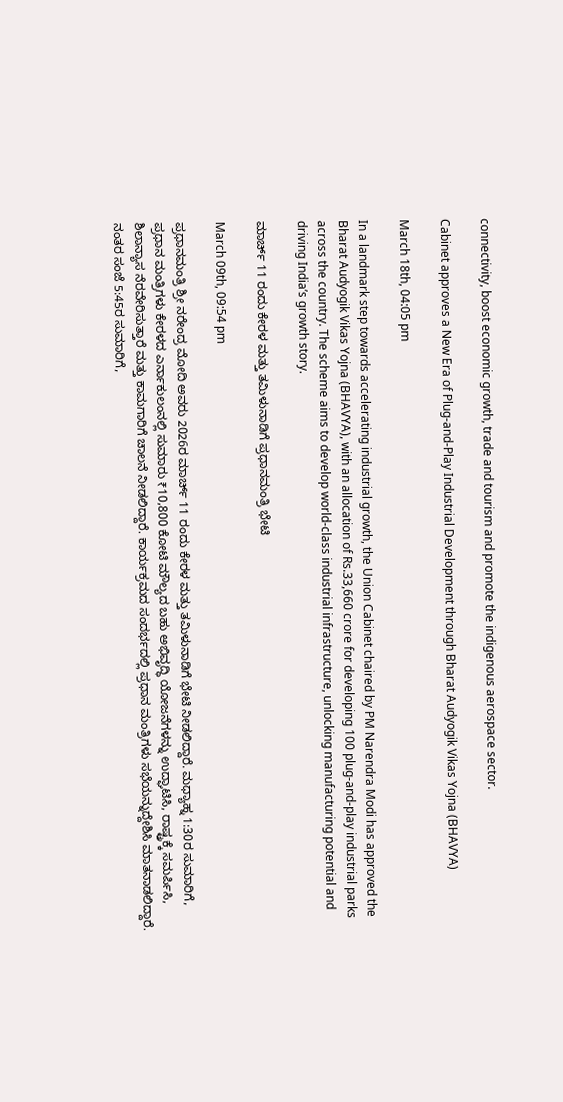connectivity, boost economic growth, trade and tourism and promote the indigenous aerospace sector.

Cabinet approves a New Era of Plug-and-Play Industrial Development through Bharat Audyogik Vikas Yojna (BHAVYA)

March 18th, 04:05 pm

In a landmark step towards accelerating industrial growth, the Union Cabinet chaired by PM Narendra Modi has approved the Bharat Audyogik Vikas Yojna (BHAVYA), with an allocation of Rs.33,660 crore for developing 100 plug-and-play industrial parks across the country. The scheme aims to develop world-class industrial infrastructure, unlocking manufacturing potential and driving India’s growth story.

ಮಾರ್ಚ್ 11 ರಂದು ಕೇರಳ ಮತ್ತು ತಮಿಳುನಾಡಿಗೆ ಪ್ರಧಾನಮಂತ್ರಿ ಭೇಟಿ

March 09th, 09:54 pm

ಪ್ರಧಾನಮಂತ್ರಿ ಶ್ರೀ ನರೇಂದ್ರ ಮೋದಿ ಅವರು 2026ರ ಮಾರ್ಚ್ 11 ರಂದು ಕೇರಳ ಮತ್ತು ತಮಿಳುನಾಡಿಗೆ ಭೇಟಿ ನೀಡಲಿದ್ದಾರೆ. ಮಧ್ಯಾಹ್ನ 1:30ರ ಸುಮಾರಿಗೆ, ಪ್ರಧಾನ ಮಂತ್ರಿಗಳು ಕೇರಳದ ಎರ್ನಾಕುಲಂನಲ್ಲಿ ಸುಮಾರು ₹10,800 ಕೋಟಿ ಮೌಲ್ಯದ ಬಹು ಅಭಿವೃದ್ಧಿ ಯೋಜನೆಗಳನ್ನು ಉದ್ಘಾಟಿಸಿ, ರಾಷ್ಟ್ರಕ್ಕೆ ಸಮರ್ಪಿಸಿ, ಶಿಲಾನ್ಯಾಸ ನೆರವೇರಿಸುತ್ತಾರೆ ಮತ್ತು ಕಾಮಗಾರಿಗೆ ಚಾಲನೆ ನೀಡಲಿದ್ದಾರೆ. ಕಾರ್ಯಕ್ರಮದ ಸಂದರ್ಭದಲ್ಲಿ ಪ್ರಧಾನ ಮಂತ್ರಿಗಳು ಸಭೆಯನ್ನುದ್ದೇಶಿಸಿ ಮಾತನಾಡಲಿದ್ದಾರೆ. ನಂತರ ಸಂಜೆ 5:45ರ ಸುಮಾರಿಗೆ,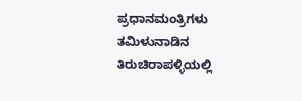ಪ್ರಧಾನಮಂತ್ರಿಗಳು ತಮಿಳುನಾಡಿನ ತಿರುಚಿರಾಪಳ್ಳಿಯಲ್ಲಿ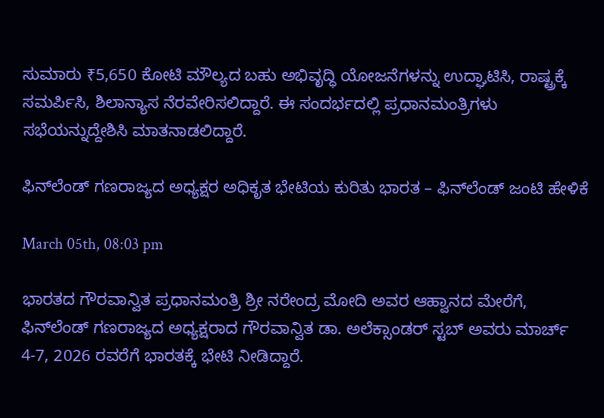ಸುಮಾರು ₹5,650 ಕೋಟಿ ಮೌಲ್ಯದ ಬಹು ಅಭಿವೃದ್ಧಿ ಯೋಜನೆಗಳನ್ನು ಉದ್ಘಾಟಿಸಿ, ರಾಷ್ಟ್ರಕ್ಕೆ ಸಮರ್ಪಿಸಿ, ಶಿಲಾನ್ಯಾಸ ನೆರವೇರಿಸಲಿದ್ದಾರೆ. ಈ ಸಂದರ್ಭದಲ್ಲಿ ಪ್ರಧಾನಮಂತ್ರಿಗಳು ಸಭೆಯನ್ನುದ್ದೇಶಿಸಿ ಮಾತನಾಡಲಿದ್ದಾರೆ.

ಫಿನ್‌ಲೆಂಡ್‌ ಗಣರಾಜ್ಯದ ಅಧ್ಯಕ್ಷರ ಅಧಿಕೃತ ಭೇಟಿಯ ಕುರಿತು ಭಾರತ – ಫಿನ್‌ಲೆಂಡ್‌ ಜಂಟಿ ಹೇಳಿಕೆ

March 05th, 08:03 pm

ಭಾರತದ ಗೌರವಾನ್ವಿತ ಪ್ರಧಾನಮಂತ್ರಿ ಶ್ರೀ ನರೇಂದ್ರ ಮೋದಿ ಅವರ ಆಹ್ವಾನದ ಮೇರೆಗೆ, ಫಿನ್‌ಲೆಂಡ್‌ ಗಣರಾಜ್ಯದ ಅಧ್ಯಕ್ಷರಾದ ಗೌರವಾನ್ವಿತ ಡಾ. ಅಲೆಕ್ಸಾಂಡರ್ ಸ್ಟಬ್ ಅವರು ಮಾರ್ಚ್ 4-7, 2026 ರವರೆಗೆ ಭಾರತಕ್ಕೆ ಭೇಟಿ ನೀಡಿದ್ದಾರೆ.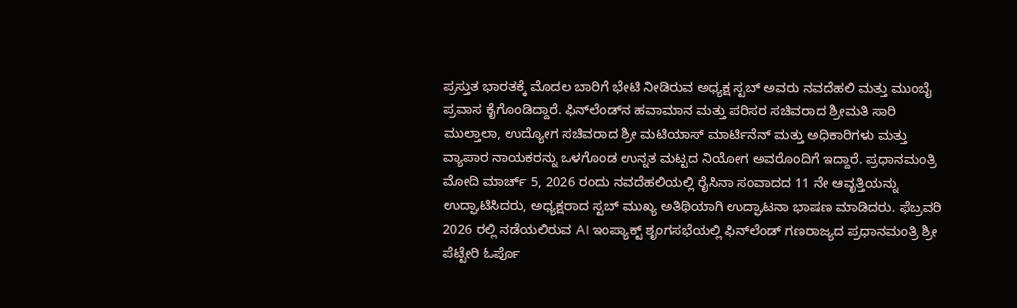ಪ್ರಸ್ತುತ ಭಾರತಕ್ಕೆ ಮೊದಲ ಬಾರಿಗೆ ಭೇಟಿ ನೀಡಿರುವ ಅಧ್ಯಕ್ಷ ಸ್ಟಬ್ ಅವರು ನವದೆಹಲಿ ಮತ್ತು ಮುಂಬೈ ಪ್ರವಾಸ ಕೈಗೊಂಡಿದ್ದಾರೆ. ಫಿನ್‌ಲೆಂಡ್‌ನ ಹವಾಮಾನ ಮತ್ತು ಪರಿಸರ ಸಚಿವರಾದ ಶ್ರೀಮತಿ ಸಾರಿ ಮುಲ್ತಾಲಾ, ಉದ್ಯೋಗ ಸಚಿವರಾದ ಶ್ರೀ ಮಟಿಯಾಸ್ ಮಾರ್ಟಿನೆನ್ ಮತ್ತು ಅಧಿಕಾರಿಗಳು ಮತ್ತು ವ್ಯಾಪಾರ ನಾಯಕರನ್ನು ಒಳಗೊಂಡ ಉನ್ನತ ಮಟ್ಟದ ನಿಯೋಗ ಅವರೊಂದಿಗೆ ಇದ್ದಾರೆ. ಪ್ರಧಾನಮಂತ್ರಿ ಮೋದಿ ಮಾರ್ಚ್ 5, 2026 ರಂದು ನವದೆಹಲಿಯಲ್ಲಿ ರೈಸಿನಾ ಸಂವಾದದ 11 ನೇ ಆವೃತ್ತಿಯನ್ನು ಉದ್ಘಾಟಿಸಿದರು, ಅಧ್ಯಕ್ಷರಾದ ಸ್ಟಬ್ ಮುಖ್ಯ ಅತಿಥಿಯಾಗಿ ಉದ್ಘಾಟನಾ ಭಾಷಣ ಮಾಡಿದರು. ಫೆಬ್ರವರಿ 2026 ರಲ್ಲಿ ನಡೆಯಲಿರುವ AI ಇಂಪ್ಯಾಕ್ಟ್ ಶೃಂಗಸಭೆಯಲ್ಲಿ ಫಿನ್‌ಲೆಂಡ್‌ ಗಣರಾಜ್ಯದ ಪ್ರಧಾನಮಂತ್ರಿ ಶ್ರೀ ಪೆಟ್ಟೇರಿ ಓರ್ಪೊ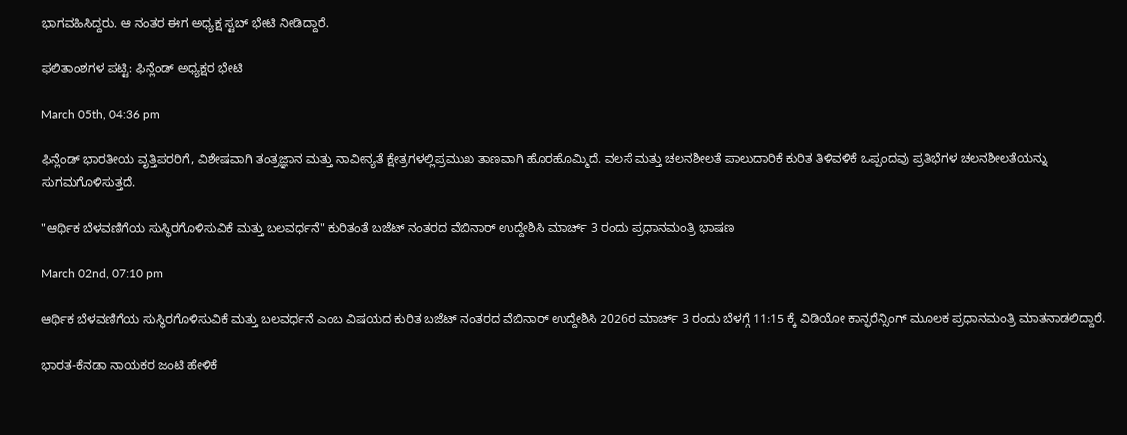ಭಾಗವಹಿಸಿದ್ದರು. ಆ ನಂತರ ಈಗ ಅಧ್ಯಕ್ಷ ಸ್ಟಬ್ ಭೇಟಿ ನೀಡಿದ್ದಾರೆ.

ಫಲಿತಾಂಶಗಳ ಪಟ್ಟಿ: ಫಿನ್ಲೆಂಡ್‌ ಅಧ್ಯಕ್ಷರ ಭೇಟಿ

March 05th, 04:36 pm

ಫಿನ್ಲೆಂಡ್‌ ಭಾರತೀಯ ವೃತ್ತಿಪರರಿಗೆ, ವಿಶೇಷವಾಗಿ ತಂತ್ರಜ್ಞಾನ ಮತ್ತು ನಾವೀನ್ಯತೆ ಕ್ಷೇತ್ರಗಳಲ್ಲಿಪ್ರಮುಖ ತಾಣವಾಗಿ ಹೊರಹೊಮ್ಮಿದೆ. ವಲಸೆ ಮತ್ತು ಚಲನಶೀಲತೆ ಪಾಲುದಾರಿಕೆ ಕುರಿತ ತಿಳಿವಳಿಕೆ ಒಪ್ಪಂದವು ಪ್ರತಿಭೆಗಳ ಚಲನಶೀಲತೆಯನ್ನು ಸುಗಮಗೊಳಿಸುತ್ತದೆ.

"ಆರ್ಥಿಕ ಬೆಳವಣಿಗೆಯ ಸುಸ್ಥಿರಗೊಳಿಸುವಿಕೆ ಮತ್ತು ಬಲವರ್ಧನೆ" ಕುರಿತಂತೆ ಬಜೆಟ್ ನಂತರದ ವೆಬಿನಾರ್ ಉದ್ದೇಶಿಸಿ ಮಾರ್ಚ್ 3 ರಂದು ಪ್ರಧಾನಮಂತ್ರಿ ಭಾಷಣ

March 02nd, 07:10 pm

ಆರ್ಥಿಕ ಬೆಳವಣಿಗೆಯ ಸುಸ್ಥಿರಗೊಳಿಸುವಿಕೆ ಮತ್ತು ಬಲವರ್ಧನೆ ಎಂಬ ವಿಷಯದ ಕುರಿತ ಬಜೆಟ್ ನಂತರದ ವೆಬಿನಾರ್ ಉದ್ದೇಶಿಸಿ 2026ರ ಮಾರ್ಚ್ 3 ರಂದು ಬೆಳಗ್ಗೆ 11:15 ಕ್ಕೆ ವಿಡಿಯೋ ಕಾನ್ಫರೆನ್ಸಿಂಗ್ ಮೂಲಕ ಪ್ರಧಾನಮಂತ್ರಿ ಮಾತನಾಡಲಿದ್ದಾರೆ.

ಭಾರತ-ಕೆನಡಾ ನಾಯಕರ ಜಂಟಿ ಹೇಳಿಕೆ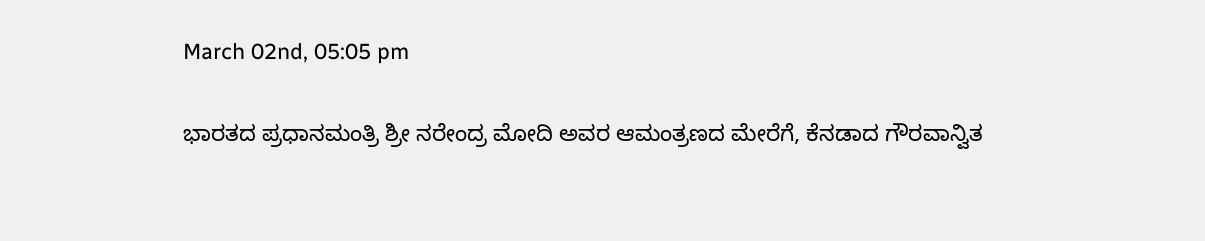March 02nd, 05:05 pm

ಭಾರತದ ಪ್ರಧಾನಮಂತ್ರಿ ಶ್ರೀ ನರೇಂದ್ರ ಮೋದಿ ಅವರ ಆಮಂತ್ರಣದ ಮೇರೆಗೆ, ಕೆನಡಾದ ಗೌರವಾನ್ವಿತ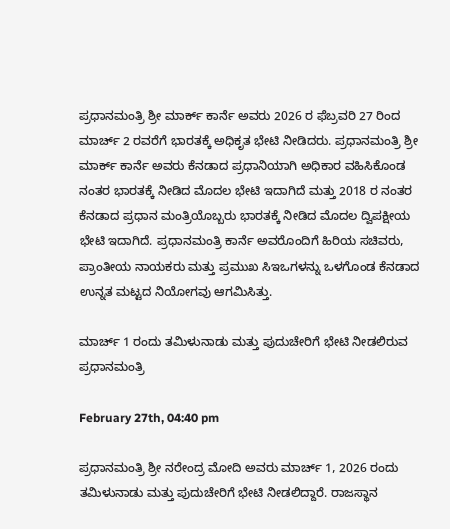ಪ್ರಧಾನಮಂತ್ರಿ ಶ್ರೀ ಮಾರ್ಕ್ ಕಾರ್ನೆ ಅವರು 2026 ರ ಫೆಬ್ರವರಿ 27 ರಿಂದ ಮಾರ್ಚ್ 2 ರವರೆಗೆ ಭಾರತಕ್ಕೆ ಅಧಿಕೃತ ಭೇಟಿ ನೀಡಿದರು. ಪ್ರಧಾನಮಂತ್ರಿ ಶ್ರೀ ಮಾರ್ಕ್ ಕಾರ್ನೆ ಅವರು ಕೆನಡಾದ ಪ್ರಧಾನಿಯಾಗಿ ಅಧಿಕಾರ ವಹಿಸಿಕೊಂಡ ನಂತರ ಭಾರತಕ್ಕೆ ನೀಡಿದ ಮೊದಲ ಭೇಟಿ ಇದಾಗಿದೆ ಮತ್ತು 2018 ರ ನಂತರ ಕೆನಡಾದ ಪ್ರಧಾನ ಮಂತ್ರಿಯೊಬ್ಬರು ಭಾರತಕ್ಕೆ ನೀಡಿದ ಮೊದಲ ದ್ವಿಪಕ್ಷೀಯ ಭೇಟಿ ಇದಾಗಿದೆ. ಪ್ರಧಾನಮಂತ್ರಿ ಕಾರ್ನೆ ಅವರೊಂದಿಗೆ ಹಿರಿಯ ಸಚಿವರು, ಪ್ರಾಂತೀಯ ನಾಯಕರು ಮತ್ತು ಪ್ರಮುಖ ಸಿಇಒಗಳನ್ನು ಒಳಗೊಂಡ ಕೆನಡಾದ ಉನ್ನತ ಮಟ್ಟದ ನಿಯೋಗವು ಆಗಮಿಸಿತ್ತು.

ಮಾರ್ಚ್ 1 ರಂದು ತಮಿಳುನಾಡು ಮತ್ತು ಪುದುಚೇರಿಗೆ ಭೇಟಿ ನೀಡಲಿರುವ ಪ್ರಧಾನಮಂತ್ರಿ

February 27th, 04:40 pm

ಪ್ರಧಾನಮಂತ್ರಿ ಶ್ರೀ ನರೇಂದ್ರ ಮೋದಿ ಅವರು ಮಾರ್ಚ್ 1, 2026 ರಂದು ತಮಿಳುನಾಡು ಮತ್ತು ಪುದುಚೇರಿಗೆ ಭೇಟಿ ನೀಡಲಿದ್ದಾರೆ. ರಾಜಸ್ಥಾನ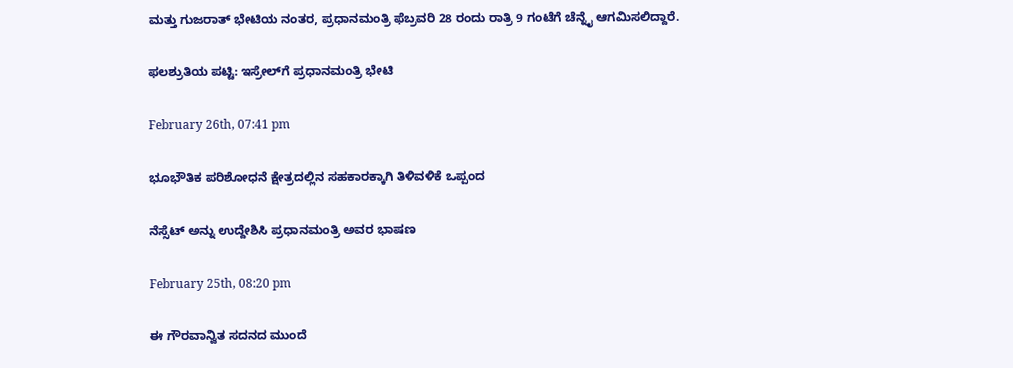ಮತ್ತು ಗುಜರಾತ್ ಭೇಟಿಯ ನಂತರ, ಪ್ರಧಾನಮಂತ್ರಿ ಫೆಬ್ರವರಿ 28 ರಂದು ರಾತ್ರಿ 9 ಗಂಟೆಗೆ ಚೆನ್ನೈ ಆಗಮಿಸಲಿದ್ದಾರೆ.

ಫಲಶ್ರುತಿಯ ಪಟ್ಟಿ: ಇಸ್ರೇಲ್‌ಗೆ ಪ್ರಧಾನಮಂತ್ರಿ ಭೇಟಿ

February 26th, 07:41 pm

ಭೂಭೌತಿಕ ಪರಿಶೋಧನೆ ಕ್ಷೇತ್ರದಲ್ಲಿನ ಸಹಕಾರಕ್ಕಾಗಿ ತಿಳಿವಳಿಕೆ ಒಪ್ಪಂದ

ನೆಸ್ಸೆಟ್ ಅನ್ನು ಉದ್ದೇಶಿಸಿ ಪ್ರಧಾನಮಂತ್ರಿ ಅವರ ಭಾಷಣ

February 25th, 08:20 pm

ಈ ಗೌರವಾನ್ವಿತ ಸದನದ ಮುಂದೆ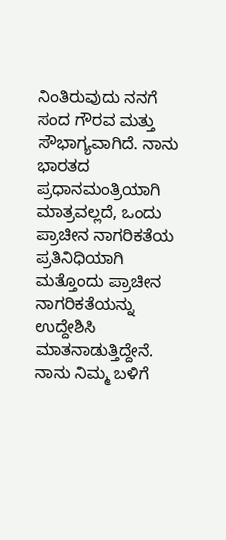ನಿಂತಿರುವುದು ನನಗೆ ಸಂದ ಗೌರವ ಮತ್ತು ಸೌಭಾಗ್ಯವಾಗಿದೆ. ನಾನು ಭಾರತದ ಪ್ರಧಾನಮಂತ್ರಿಯಾಗಿ ಮಾತ್ರವಲ್ಲದೆ, ಒಂದು ಪ್ರಾಚೀನ ನಾಗರಿಕತೆಯ ಪ್ರತಿನಿಧಿಯಾಗಿ ಮತ್ತೊಂದು ಪ್ರಾಚೀನ ನಾಗರಿಕತೆಯನ್ನು ಉದ್ದೇಶಿಸಿ ಮಾತನಾಡುತ್ತಿದ್ದೇನೆ. ನಾನು ನಿಮ್ಮ ಬಳಿಗೆ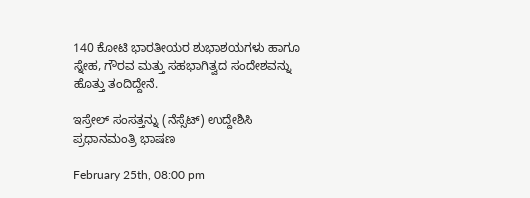140 ಕೋಟಿ ಭಾರತೀಯರ ಶುಭಾಶಯಗಳು ಹಾಗೂ ಸ್ನೇಹ, ಗೌರವ ಮತ್ತು ಸಹಭಾಗಿತ್ವದ ಸಂದೇಶವನ್ನು ಹೊತ್ತು ತಂದಿದ್ದೇನೆ.

ಇಸ್ರೇಲ್ ಸಂಸತ್ತನ್ನು (ನೆಸ್ಸೆಟ್) ಉದ್ದೇಶಿಸಿ ಪ್ರಧಾನಮಂತ್ರಿ ಭಾಷಣ

February 25th, 08:00 pm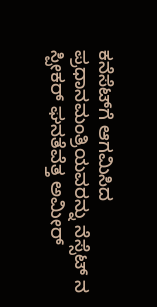ಕನೆಸೆಟ್‌ಗೆ ಆಗಮಿಸಿದ ಪ್ರಧಾನಮಂತ್ರಿಯವರನ್ನು ನೆಸ್ಸೆಟ್ ನ ಸ್ಪೀಕರ್ ಘನತೆವೆತ್ತ ಅಮೀರ್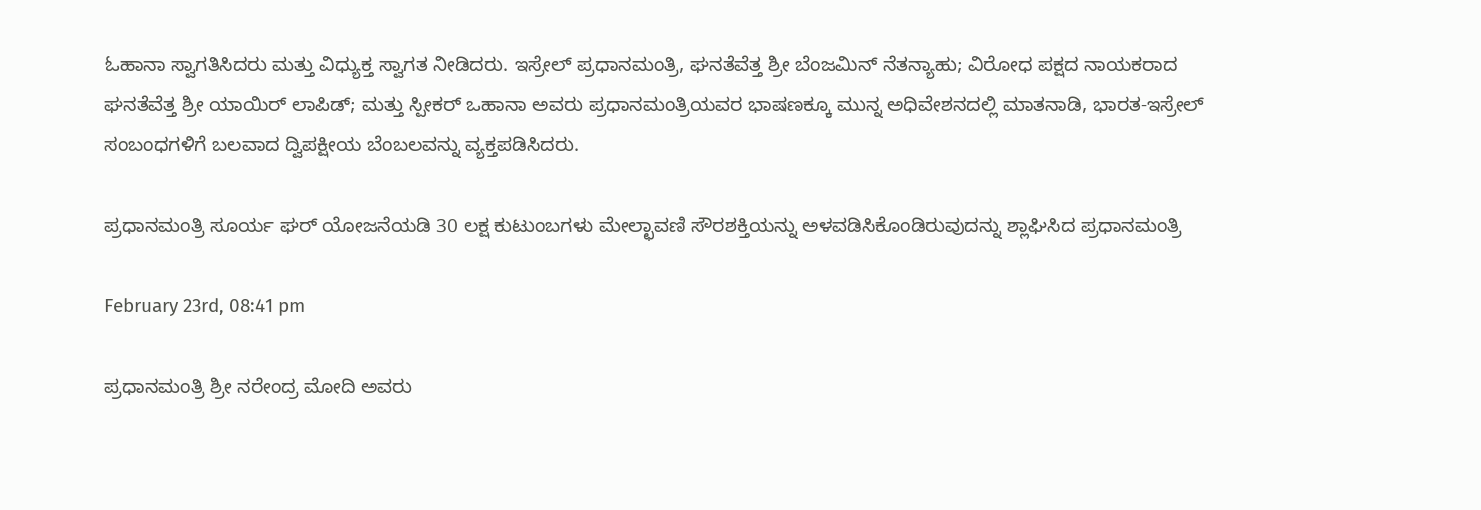ಓಹಾನಾ ಸ್ವಾಗತಿಸಿದರು ಮತ್ತು ವಿಧ್ಯುಕ್ತ ಸ್ವಾಗತ ನೀಡಿದರು. ಇಸ್ರೇಲ್ ಪ್ರಧಾನಮಂತ್ರಿ, ಘನತೆವೆತ್ತ ಶ್ರೀ ಬೆಂಜಮಿನ್ ನೆತನ್ಯಾಹು; ವಿರೋಧ ಪಕ್ಷದ ನಾಯಕರಾದ ಘನತೆವೆತ್ತ ಶ್ರೀ ಯಾಯಿರ್ ಲಾಪಿಡ್; ಮತ್ತು ಸ್ಪೀಕರ್ ಒಹಾನಾ ಅವರು ಪ್ರಧಾನಮಂತ್ರಿಯವರ ಭಾಷಣಕ್ಕೂ ಮುನ್ನ ಅಧಿವೇಶನದಲ್ಲಿ ಮಾತನಾಡಿ, ಭಾರತ-ಇಸ್ರೇಲ್ ಸಂಬಂಧಗಳಿಗೆ ಬಲವಾದ ದ್ವಿಪಕ್ಷೀಯ ಬೆಂಬಲವನ್ನು ವ್ಯಕ್ತಪಡಿಸಿದರು.

ಪ್ರಧಾನಮಂತ್ರಿ ಸೂರ್ಯ ಘರ್‌ ಯೋಜನೆಯಡಿ 30 ಲಕ್ಷ ಕುಟುಂಬಗಳು ಮೇಲ್ಛಾವಣಿ ಸೌರಶಕ್ತಿಯನ್ನು ಅಳವಡಿಸಿಕೊಂಡಿರುವುದನ್ನು ಶ್ಲಾಘಿಸಿದ ಪ್ರಧಾನಮಂತ್ರಿ

February 23rd, 08:41 pm

ಪ್ರಧಾನಮಂತ್ರಿ ಶ್ರೀ ನರೇಂದ್ರ ಮೋದಿ ಅವರು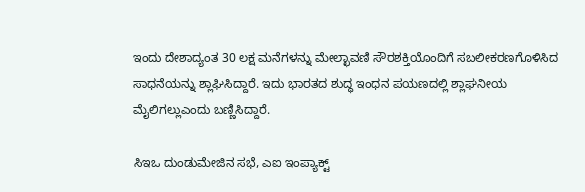ಇಂದು ದೇಶಾದ್ಯಂತ 30 ಲಕ್ಷ ಮನೆಗಳನ್ನು ಮೇಲ್ಛಾವಣಿ ಸೌರಶಕ್ತಿಯೊಂದಿಗೆ ಸಬಲೀಕರಣಗೊಳಿಸಿದ ಸಾಧನೆಯನ್ನು ಶ್ಲಾಘಿಸಿದ್ದಾರೆ. ಇದು ಭಾರತದ ಶುದ್ಧ ಇಂಧನ ಪಯಣದಲ್ಲಿ ಶ್ಲಾಘನೀಯ ಮೈಲಿಗಲ್ಲುಎಂದು ಬಣ್ಣಿಸಿದ್ದಾರೆ.

ಸಿಇಒ ದುಂಡುಮೇಜಿನ ಸಭೆ, ಎಐ ಇಂಪ್ಯಾಕ್ಟ್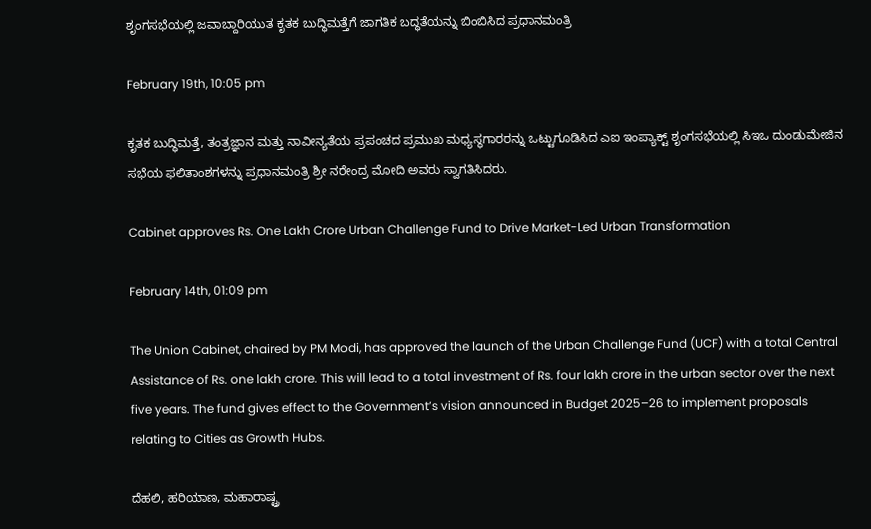ಶೃಂಗಸಭೆಯಲ್ಲಿ ಜವಾಬ್ದಾರಿಯುತ ಕೃತಕ ಬುದ್ಧಿಮತ್ತೆಗೆ ಜಾಗತಿಕ ಬದ್ಧತೆಯನ್ನು ಬಿಂಬಿಸಿದ ಪ್ರಧಾನಮಂತ್ರಿ

February 19th, 10:05 pm

ಕೃತಕ ಬುದ್ಧಿಮತ್ತೆ, ತಂತ್ರಜ್ಞಾನ ಮತ್ತು ನಾವೀನ್ಯತೆಯ ಪ್ರಪಂಚದ ಪ್ರಮುಖ ಮಧ್ಯಸ್ಥಗಾರರನ್ನು ಒಟ್ಟುಗೂಡಿಸಿದ ಎಐ ಇಂಪ್ಯಾಕ್ಟ್ ಶೃಂಗಸಭೆಯಲ್ಲಿ ಸಿಇಒ ದುಂಡುಮೇಜಿನ ಸಭೆಯ ಫಲಿತಾಂಶಗಳನ್ನು ಪ್ರಧಾನಮಂತ್ರಿ ಶ್ರೀ ನರೇಂದ್ರ ಮೋದಿ ಅವರು ಸ್ವಾಗತಿಸಿದರು.

Cabinet approves Rs. One Lakh Crore Urban Challenge Fund to Drive Market-Led Urban Transformation

February 14th, 01:09 pm

The Union Cabinet, chaired by PM Modi, has approved the launch of the Urban Challenge Fund (UCF) with a total Central Assistance of Rs. one lakh crore. This will lead to a total investment of Rs. four lakh crore in the urban sector over the next five years. The fund gives effect to the Government’s vision announced in Budget 2025–26 to implement proposals relating to Cities as Growth Hubs.

ದೆಹಲಿ, ಹರಿಯಾಣ, ಮಹಾರಾಷ್ಟ್ರ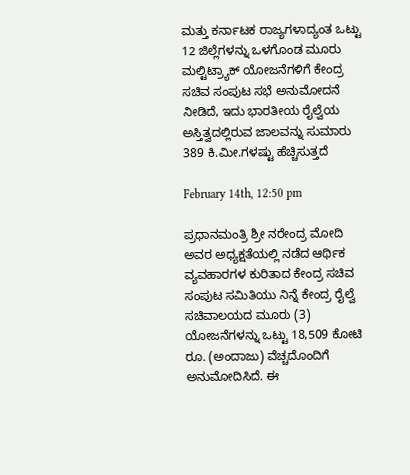ಮತ್ತು ಕರ್ನಾಟಕ ರಾಜ್ಯಗಳಾದ್ಯಂತ ಒಟ್ಟು 12 ಜಿಲ್ಲೆಗಳನ್ನು ಒಳಗೊಂಡ ಮೂರು ಮಲ್ಟಿಟ್ರ್ಯಾಕ್ ಯೋಜನೆಗಳಿಗೆ ಕೇಂದ್ರ ಸಚಿವ ಸಂಪುಟ ಸಭೆ ಅನುಮೋದನೆ ನೀಡಿದೆ, ಇದು ಭಾರತೀಯ ರೈಲ್ವೆಯ ಅಸ್ತಿತ್ವದಲ್ಲಿರುವ ಜಾಲವನ್ನು ಸುಮಾರು 389 ಕಿ.ಮೀ.ಗಳಷ್ಟು ಹೆಚ್ಚಿಸುತ್ತದೆ

February 14th, 12:50 pm

ಪ್ರಧಾನಮಂತ್ರಿ ಶ್ರೀ ನರೇಂದ್ರ ಮೋದಿ ಅವರ ಅಧ್ಯಕ್ಷತೆಯಲ್ಲಿ ನಡೆದ ಆರ್ಥಿಕ ವ್ಯವಹಾರಗಳ ಕುರಿತಾದ ಕೇಂದ್ರ ಸಚಿವ ಸಂಪುಟ ಸಮಿತಿಯು ನಿನ್ನೆ ಕೇಂದ್ರ ರೈಲ್ವೆ ಸಚಿವಾಲಯದ ಮೂರು (3) ಯೋಜನೆಗಳನ್ನು ಒಟ್ಟು 18,509 ಕೋಟಿ ರೂ. (ಅಂದಾಜು) ವೆಚ್ಚದೊಂದಿಗೆ ಅನುಮೋದಿಸಿದೆ. ಈ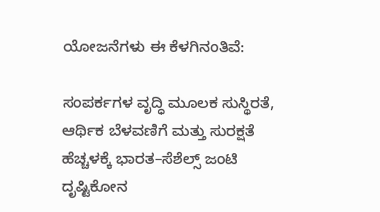ಯೋಜನೆಗಳು ಈ ಕೆಳಗಿನಂತಿವೆ:

ಸಂಪರ್ಕಗಳ ವೃದ್ಧಿ ಮೂಲಕ ಸುಸ್ಥಿರತೆ, ಆರ್ಥಿಕ ಬೆಳವಣಿಗೆ ಮತ್ತು ಸುರಕ್ಷತೆ ಹೆಚ್ಚಳಕ್ಕೆ ಭಾರತ–ಸೆಶೆಲ್ಸ್ ಜಂಟಿ ದೃಷ್ಟಿಕೋನ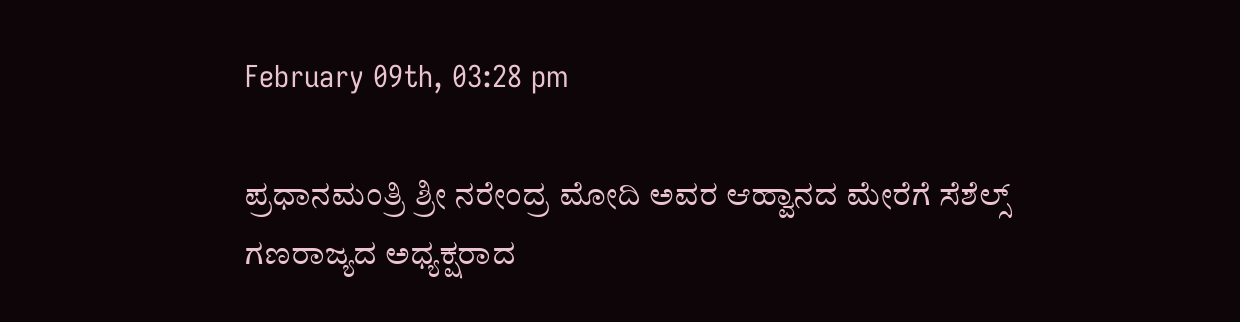February 09th, 03:28 pm

ಪ್ರಧಾನಮಂತ್ರಿ ಶ್ರೀ ನರೇಂದ್ರ ಮೋದಿ ಅವರ ಆಹ್ವಾನದ ಮೇರೆಗೆ ಸೆಶೆಲ್ಸ್ ಗಣರಾಜ್ಯದ ಅಧ್ಯಕ್ಷರಾದ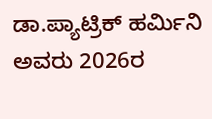ಡಾ.ಪ್ಯಾಟ್ರಿಕ್ ಹರ್ಮಿನಿ ಅವರು 2026ರ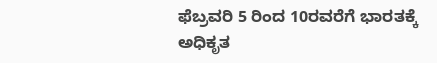ಫೆಬ್ರವರಿ 5 ರಿಂದ 10ರವರೆಗೆ ಭಾರತಕ್ಕೆ ಅಧಿಕೃತ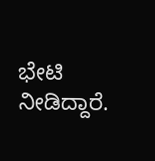ಭೇಟಿ ನೀಡಿದ್ದಾರೆ.